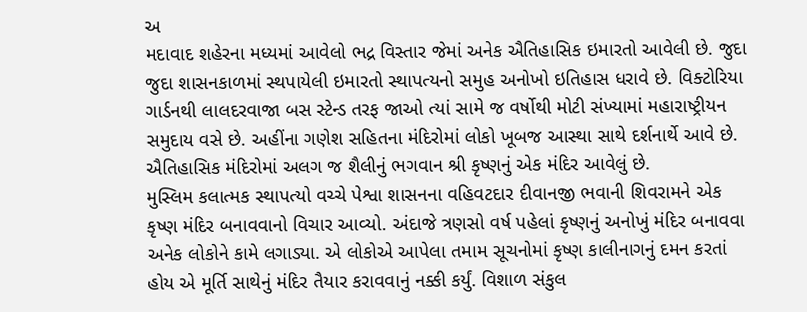અ
મદાવાદ શહેરના મધ્યમાં આવેલો ભદ્ર વિસ્તાર જેમાં અનેક ઐતિહાસિક ઇમારતો આવેલી છે. જુદા જુદા શાસનકાળમાં સ્થપાયેલી ઇમારતો સ્થાપત્યનો સમુહ અનોખો ઇતિહાસ ધરાવે છે. વિક્ટોરિયા ગાર્ડનથી લાલદરવાજા બસ સ્ટેન્ડ તરફ જાઓ ત્યાં સામે જ વર્ષોથી મોટી સંખ્યામાં મહારાષ્ટ્રીયન સમુદાય વસે છે. અહીંના ગણેશ સહિતના મંદિરોમાં લોકો ખૂબજ આસ્થા સાથે દર્શનાર્થે આવે છે. ઐતિહાસિક મંદિરોમાં અલગ જ શૈલીનું ભગવાન શ્રી કૃષ્ણનું એક મંદિર આવેલું છે.
મુસ્લિમ કલાત્મક સ્થાપત્યો વચ્ચે પેશ્વા શાસનના વહિવટદાર દીવાનજી ભવાની શિવરામને એક કૃષ્ણ મંદિર બનાવવાનો વિચાર આવ્યો. અંદાજે ત્રણસો વર્ષ પહેલાં કૃષ્ણનું અનોખું મંદિર બનાવવા અનેક લોકોને કામે લગાડ્યા. એ લોકોએ આપેલા તમામ સૂચનોમાં કૃષ્ણ કાલીનાગનું દમન કરતાં હોય એ મૂર્તિ સાથેનું મંદિર તૈયાર કરાવવાનું નક્કી કર્યું. વિશાળ સંકુલ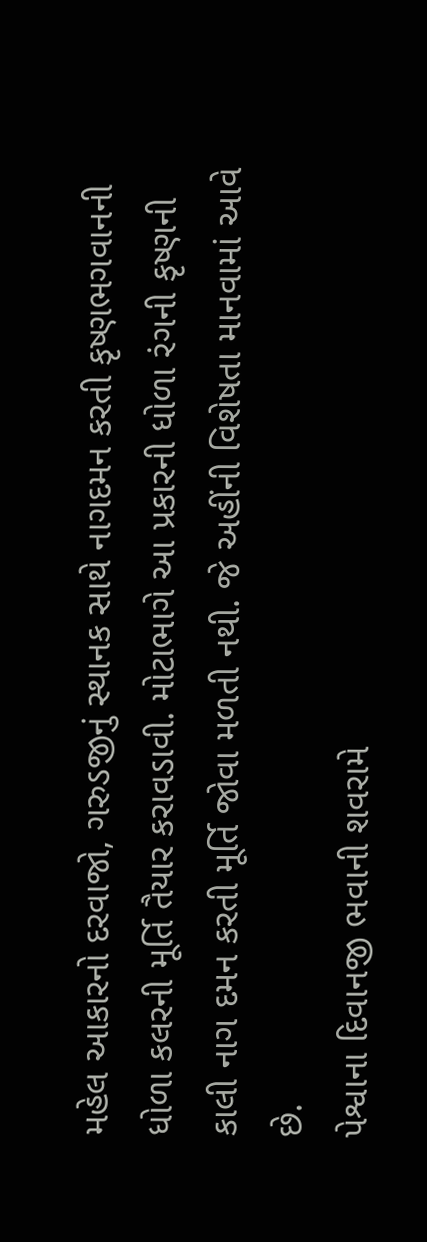મહેલ આકારનો દરવાજો, ગરુડજીનું સ્થાનક સાથે નાગદમન કરતી કૃષ્ણભગવાનની ધોળા કલરની મૂર્તિ તૈયાર કરાવડાવી. મોટાભાગે આ પ્રકારની ધોળા રંગની કૃષ્ણની કાલી નાગ દમન કરતી મૂર્તિ જોવા મળતી નથી. જે અહીંની વિશેષતા માનવામાં આવે છે.
પેશ્વાના દિવાનજી ભવાની શવરામે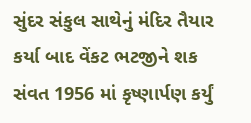સુંદર સંકુલ સાથેનું મંદિર તૈયાર કર્યા બાદ વેંકટ ભટજીને શક સંવત 1956 માં કૃષ્ણાર્પણ કર્યું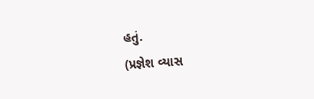હતું.
(પ્રજ્ઞેશ વ્યાસ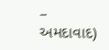– અમદાવાદ)